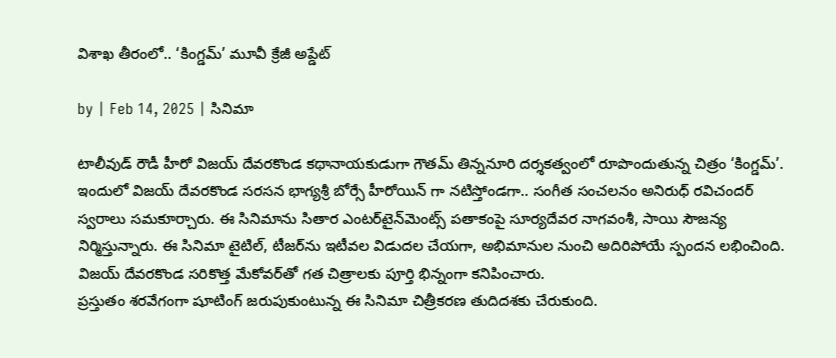విశాఖ తీరంలో.. ‘కింగ్డమ్’ మూవీ క్రేజీ అప్డేట్

by | Feb 14, 2025 | సినిమా

టాలీవుడ్ రౌడీ హీరో విజయ్‌ దేవరకొండ కథానాయకుడుగా గౌతమ్‌ తిన్ననూరి దర్శకత్వంలో రూపొందుతున్న చిత్రం ‘కింగ్డమ్’. ఇందులో విజయ్ దేవరకొండ సరసన భాగ్యశ్రీ బోర్సే హీరోయిన్‍ గా నటిస్తోండగా.. సంగీత సంచలనం అనిరుధ్ రవిచందర్ స్వరాలు సమకూర్చారు. ఈ సినిమాను సితార ఎంటర్‌టైన్‌మెంట్స్‌ పతాకంపై సూర్యదేవర నాగవంశీ, సాయి సౌజన్య నిర్మిస్తున్నారు. ఈ సినిమా టైటిల్, టీజర్‌ను ఇటీవల విడుదల చేయగా, అభిమానుల నుంచి అదిరిపోయే స్పందన లభించింది. విజయ్‌ దేవరకొండ సరికొత్త మేకోవర్‌తో గత చిత్రాలకు పూర్తి భిన్నంగా కనిపించారు.
ప్రస్తుతం శరవేగంగా షూటింగ్ జరుపుకుంటున్న ఈ సినిమా చిత్రీకరణ తుదిదశకు చేరుకుంది.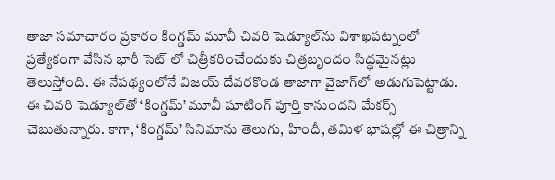తాజా సమాచారం ప్రకారం కింగ్డమ్ మూవీ చివరి షెడ్యూల్‌ను విశాఖపట్నంలో ప్రత్యేకంగా వేసిన భారీ సెట్ లో చిత్రీకరించేందుకు చిత్రబృందం సిద్ధమైనట్లు తెలుస్తోంది. ఈ నేపథ్యంలోనే విజయ్ దేవరకొండ తాజాగా వైజాగ్‌లో అడుగుపెట్టాడు. ఈ చివరి షెడ్యూల్‌తో ‘కింగ్డమ్’ మూవీ షూటింగ్ పూర్తి కానుందని మేకర్స్ చెబుతున్నారు. కాగా, ‘కింగ్డమ్’ సినిమాను తెలుగు, హిందీ, తమిళ భాషల్లో ఈ చిత్రాన్ని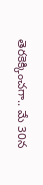తెరకెక్కించగా.. మే 30న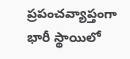ప్రపంచవ్యాప్తంగా భారీ స్థాయిలో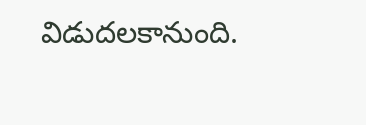విడుదలకానుంది.